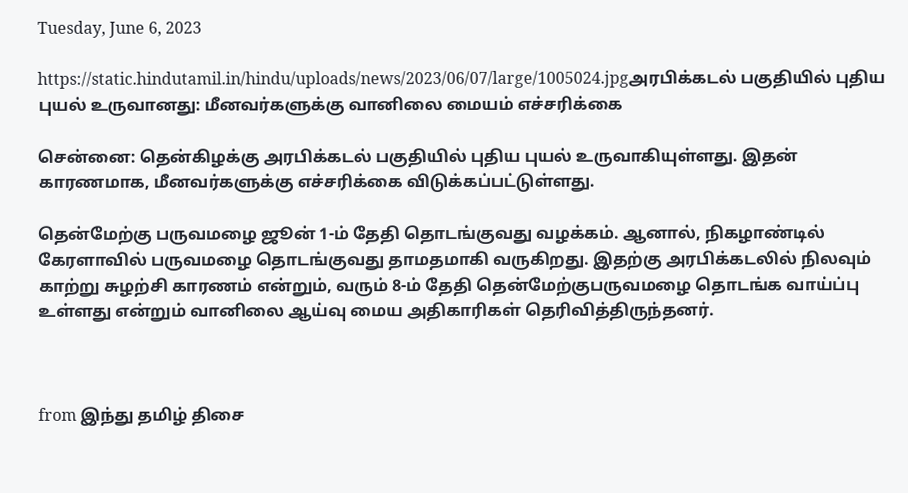Tuesday, June 6, 2023

https://static.hindutamil.in/hindu/uploads/news/2023/06/07/large/1005024.jpgஅரபிக்கடல் பகுதியில் புதிய புயல் உருவானது: மீனவர்களுக்கு வானிலை மையம் எச்சரிக்கை

சென்னை: தென்கிழக்கு அரபிக்கடல் பகுதியில் புதிய புயல் உருவாகியுள்ளது. இதன் காரணமாக, மீனவர்களுக்கு எச்சரிக்கை விடுக்கப்பட்டுள்ளது.

தென்மேற்கு பருவமழை ஜூன் 1-ம் தேதி தொடங்குவது வழக்கம். ஆனால், நிகழாண்டில் கேரளாவில் பருவமழை தொடங்குவது தாமதமாகி வருகிறது. இதற்கு அரபிக்கடலில் நிலவும் காற்று சுழற்சி காரணம் என்றும், வரும் 8-ம் தேதி தென்மேற்குபருவமழை தொடங்க வாய்ப்பு உள்ளது என்றும் வானிலை ஆய்வு மைய அதிகாரிகள் தெரிவித்திருந்தனர்.



from இந்து தமிழ் திசை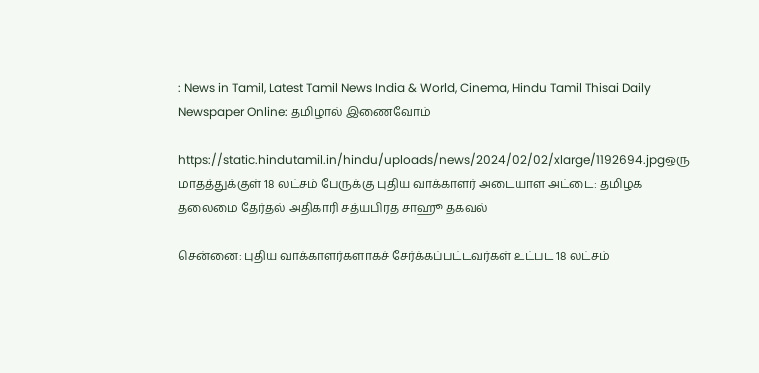: News in Tamil, Latest Tamil News India & World, Cinema, Hindu Tamil Thisai Daily Newspaper Online: தமிழால் இணைவோம்

https://static.hindutamil.in/hindu/uploads/news/2024/02/02/xlarge/1192694.jpgஒரு மாதத்துக்குள் 18 லட்சம் பேருக்கு புதிய வாக்காளர் அடையாள அட்டை: தமிழக தலைமை தேர்தல் அதிகாரி சத்யபிரத சாஹூ தகவல்

சென்னை: புதிய வாக்காளர்களாகச் சேர்க்கப்பட்டவர்கள் உட்பட 18 லட்சம்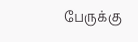பேருக்கு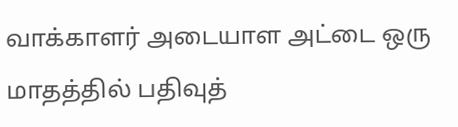வாக்காளர் அடையாள அட்டை ஒரு மாதத்தில் பதிவுத்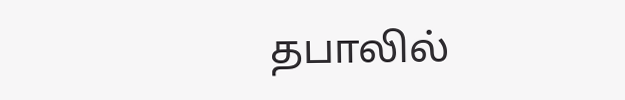தபாலில்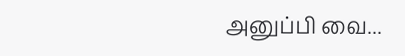அனுப்பி வை...